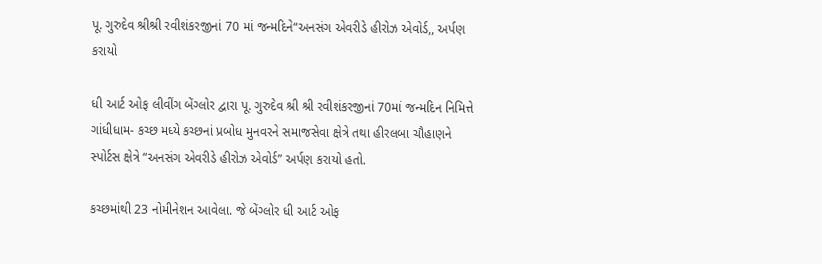પૂ. ગુરુદેવ શ્રીશ્રી રવીશંકરજીનાં 70 માં જન્મદિને“અનસંગ એવરીડે હીરોઝ એવોર્ડ,, અર્પણ કરાયો

ધી આર્ટ ઓફ લીવીંગ બેંગ્લોર દ્વારા પૂ. ગુરુદેવ શ્રી શ્રી રવીશંકરજીનાં 70માં જન્મદિન નિમિત્તે ગાંધીધામ- કચ્છ મધ્યે કચ્છનાં પ્રબોધ મુનવરને સમાજસેવા ક્ષેત્રે તથા હીરલબા ચૌહાણને સ્પોર્ટસ ક્ષેત્રે “અનસંગ એવરીડે હીરોઝ એવોર્ડ” અર્પણ કરાયો હતો.

કચ્છમાંથી 23 નોમીનેશન આવેલા. જે બેંગ્લોર ધી આર્ટ ઓફ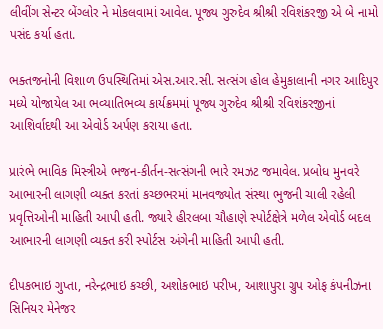લીવીંગ સેન્ટર બેંગ્લોર ને મોકલવામાં આવેલ. પૂજ્ય ગુરુદેવ શ્રીશ્રી રવિશંકરજી એ બે નામો પસંદ કર્યા હતા.

ભક્તજનોની વિશાળ ઉપસ્થિતિમાં એસ.આર.સી. સત્સંગ હોલ હેમુકાલાની નગર આદિપુર મધ્યે યોજાયેલ આ ભવ્યાતિભવ્ય કાર્યક્રમમાં પૂજ્ય ગુરુદેવ શ્રીશ્રી રવિશંકરજીનાં આશિર્વાદથી આ એવોર્ડ અર્પણ કરાયા હતા.

પ્રારંભે ભાવિક મિસ્ત્રીએ ભજન-કીર્તન-સત્સંગની ભારે રમઝટ જમાવેલ. પ્રબોધ મુનવરે આભારની લાગણી વ્યક્ત કરતાં કચ્છભરમાં માનવજ્યોત સંસ્થા ભુજની ચાલી રહેલી પ્રવૃત્તિઓની માહિતી આપી હતી. જ્યારે હીરલબા ચૌહાણે સ્પોર્ટક્ષેત્રે મળેલ એવોર્ડ બદલ આભારની લાગણી વ્યક્ત કરી સ્પોર્ટસ અંગેની માહિતી આપી હતી.

દીપકભાઇ ગુપ્તા, નરેન્દ્રભાઇ કચ્છી, અશોકભાઇ પરીખ, આશાપુરા ગ્રુપ ઓફ કંપનીઝના સિનિયર મેનેજર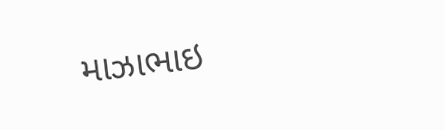માઝાભાઇ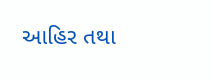આહિર તથા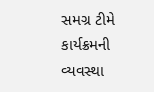સમગ્ર ટીમે કાર્યક્રમની વ્યવસ્થા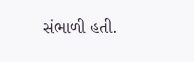સંભાળી હતી.